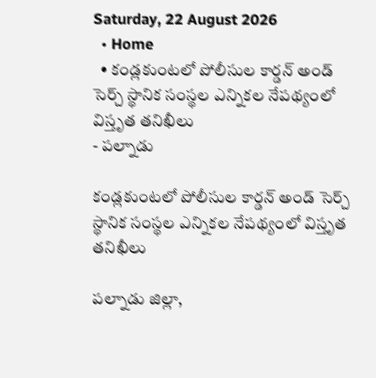Saturday, 22 August 2026
  • Home
  • కండ్లకుంటలో పోలీసుల కార్డన్ అండ్ సెర్చ్ స్థానిక సంస్థల ఎన్నికల నేపథ్యంలో విస్తృత తనిఖీలు
- పల్నాడు

కండ్లకుంటలో పోలీసుల కార్డన్ అండ్ సెర్చ్ స్థానిక సంస్థల ఎన్నికల నేపథ్యంలో విస్తృత తనిఖీలు

పల్నాడు జిల్లా,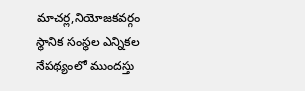మాచర్ల,నియోజకవర్గం స్థానిక సంస్థల ఎన్నికల నేపథ్యంలో ముందస్తు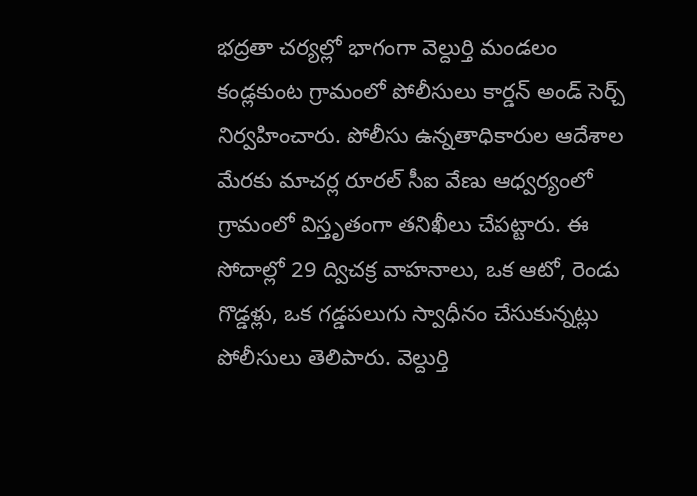భద్రతా చర్యల్లో భాగంగా వెల్దుర్తి మండలం కండ్లకుంట గ్రామంలో పోలీసులు కార్డన్ అండ్ సెర్చ్ నిర్వహించారు. పోలీసు ఉన్నతాధికారుల ఆదేశాల మేరకు మాచర్ల రూరల్ సీఐ వేణు ఆధ్వర్యంలో గ్రామంలో విస్తృతంగా తనిఖీలు చేపట్టారు. ఈ సోదాల్లో 29 ద్విచక్ర వాహనాలు, ఒక ఆటో, రెండు గొడ్డళ్లు, ఒక గడ్డపలుగు స్వాధీనం చేసుకున్నట్లు పోలీసులు తెలిపారు. వెల్దుర్తి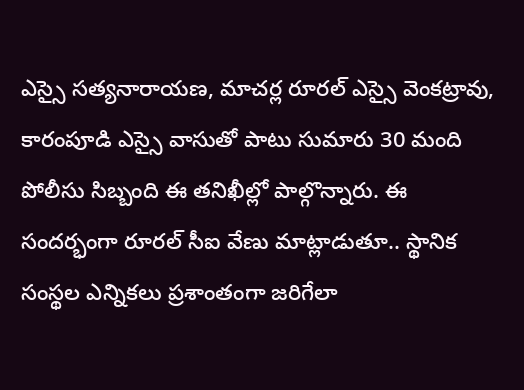ఎస్సై సత్యనారాయణ, మాచర్ల రూరల్ ఎస్సై వెంకట్రావు, కారంపూడి ఎస్సై వాసుతో పాటు సుమారు 30 మంది పోలీసు సిబ్బంది ఈ తనిఖీల్లో పాల్గొన్నారు. ఈ సందర్భంగా రూరల్ సీఐ వేణు మాట్లాడుతూ.. స్థానిక సంస్థల ఎన్నికలు ప్రశాంతంగా జరిగేలా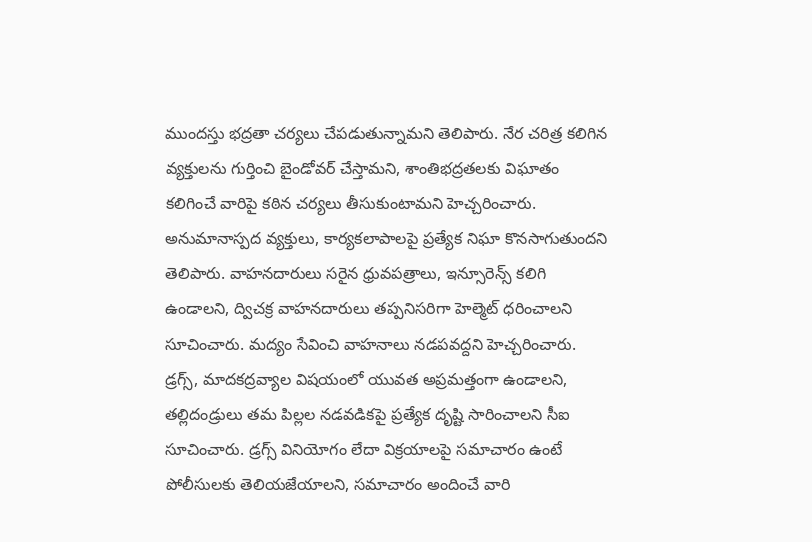ముందస్తు భద్రతా చర్యలు చేపడుతున్నామని తెలిపారు. నేర చరిత్ర కలిగిన వ్యక్తులను గుర్తించి బైండోవర్ చేస్తామని, శాంతిభద్రతలకు విఘాతం కలిగించే వారిపై కఠిన చర్యలు తీసుకుంటామని హెచ్చరించారు. అనుమానాస్పద వ్యక్తులు, కార్యకలాపాలపై ప్రత్యేక నిఘా కొనసాగుతుందని తెలిపారు. వాహనదారులు సరైన ధ్రువపత్రాలు, ఇన్సూరెన్స్ కలిగి ఉండాలని, ద్విచక్ర వాహనదారులు తప్పనిసరిగా హెల్మెట్ ధరించాలని సూచించారు. మద్యం సేవించి వాహనాలు నడపవద్దని హెచ్చరించారు. డ్రగ్స్, మాదకద్రవ్యాల విషయంలో యువత అప్రమత్తంగా ఉండాలని, తల్లిదండ్రులు తమ పిల్లల నడవడికపై ప్రత్యేక దృష్టి సారించాలని సీఐ సూచించారు. డ్రగ్స్ వినియోగం లేదా విక్రయాలపై సమాచారం ఉంటే పోలీసులకు తెలియజేయాలని, సమాచారం అందించే వారి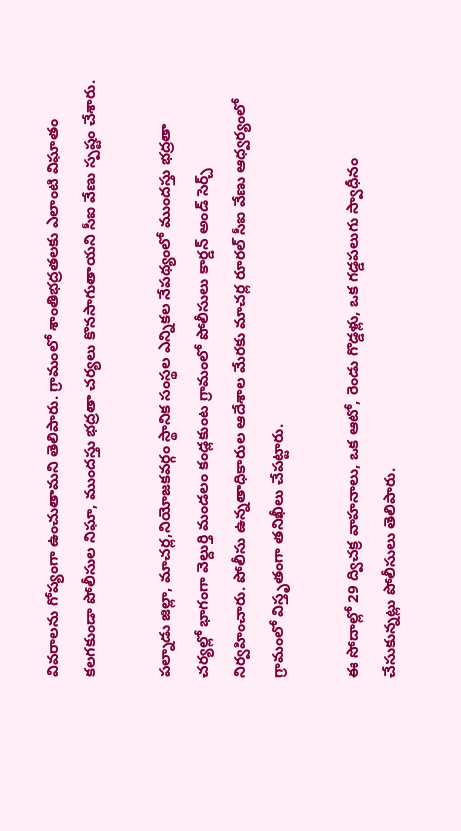వివరాలను గోప్యంగా ఉంచుతామని తెలిపారు. గ్రామంలో శాంతిభద్రతలకు ఎలాంటి విఘాతం కలగకుండా పోలీసుల నిఘా, ముందస్తు భద్రతా చర్యలు కొనసాగుతాయని సీఐ వేణు స్పష్టం చేశారు.

పల్నాడు జిల్లా, మాచర్ల,నియోజకవర్గం స్థానిక సంస్థల ఎన్నికల నేపథ్యంలో ముందస్తు భద్రతా చర్యల్లో భాగంగా వెల్దుర్తి మండలం కండ్లకుంట గ్రామంలో పోలీసులు కార్డన్ అండ్ సెర్చ్ నిర్వహించారు. పోలీసు ఉన్నతాధికారుల ఆదేశాల మేరకు మాచర్ల రూరల్ సీఐ వేణు ఆధ్వర్యంలో గ్రామంలో విస్తృతంగా తనిఖీలు చేపట్టారు.

ఈ సోదాల్లో 29 ద్విచక్ర వాహనాలు, ఒక ఆటో, రెండు గొడ్డళ్లు, ఒక గడ్డపలుగు స్వాధీనం చేసుకున్నట్లు పోలీసులు తెలిపారు.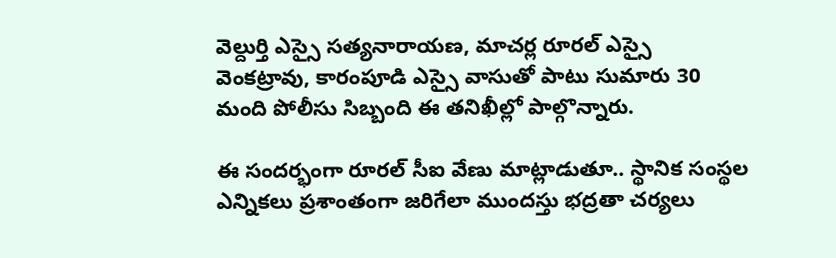వెల్దుర్తి ఎస్సై సత్యనారాయణ, మాచర్ల రూరల్ ఎస్సై వెంకట్రావు, కారంపూడి ఎస్సై వాసుతో పాటు సుమారు 30 మంది పోలీసు సిబ్బంది ఈ తనిఖీల్లో పాల్గొన్నారు.

ఈ సందర్భంగా రూరల్ సీఐ వేణు మాట్లాడుతూ.. స్థానిక సంస్థల ఎన్నికలు ప్రశాంతంగా జరిగేలా ముందస్తు భద్రతా చర్యలు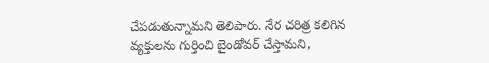చేపడుతున్నామని తెలిపారు. నేర చరిత్ర కలిగిన వ్యక్తులను గుర్తించి బైండోవర్ చేస్తామని,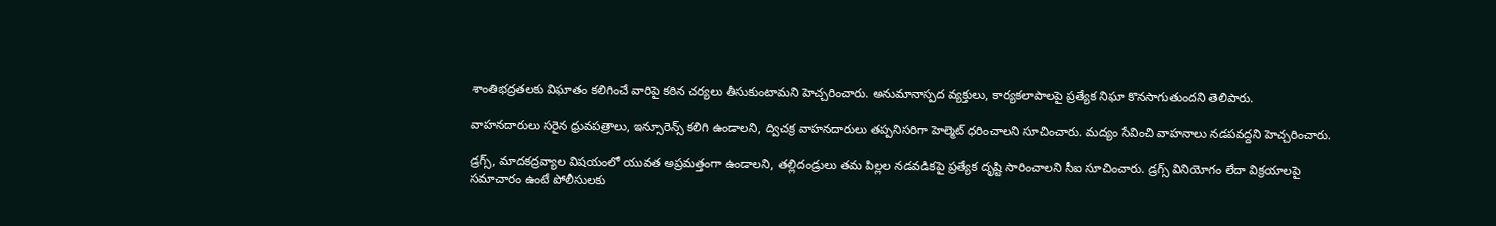శాంతిభద్రతలకు విఘాతం కలిగించే వారిపై కఠిన చర్యలు తీసుకుంటామని హెచ్చరించారు. అనుమానాస్పద వ్యక్తులు, కార్యకలాపాలపై ప్రత్యేక నిఘా కొనసాగుతుందని తెలిపారు.

వాహనదారులు సరైన ధ్రువపత్రాలు, ఇన్సూరెన్స్ కలిగి ఉండాలని, ద్విచక్ర వాహనదారులు తప్పనిసరిగా హెల్మెట్ ధరించాలని సూచించారు. మద్యం సేవించి వాహనాలు నడపవద్దని హెచ్చరించారు.

డ్రగ్స్, మాదకద్రవ్యాల విషయంలో యువత అప్రమత్తంగా ఉండాలని, తల్లిదండ్రులు తమ పిల్లల నడవడికపై ప్రత్యేక దృష్టి సారించాలని సీఐ సూచించారు. డ్రగ్స్ వినియోగం లేదా విక్రయాలపై సమాచారం ఉంటే పోలీసులకు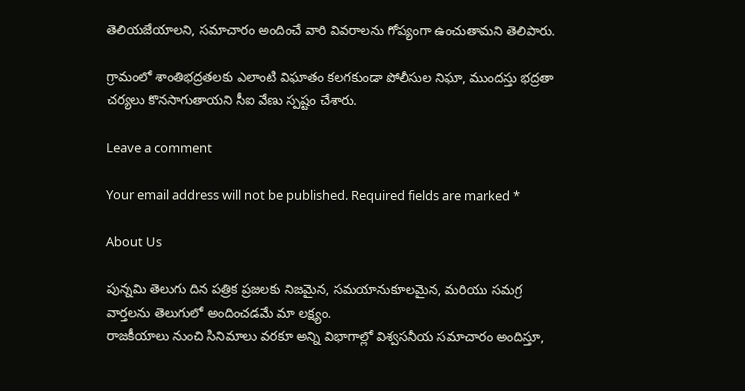తెలియజేయాలని, సమాచారం అందించే వారి వివరాలను గోప్యంగా ఉంచుతామని తెలిపారు.

గ్రామంలో శాంతిభద్రతలకు ఎలాంటి విఘాతం కలగకుండా పోలీసుల నిఘా, ముందస్తు భద్రతా చర్యలు కొనసాగుతాయని సీఐ వేణు స్పష్టం చేశారు.

Leave a comment

Your email address will not be published. Required fields are marked *

About Us

పున్నమి తెలుగు దిన పత్రిక ప్రజలకు నిజమైన, సమయానుకూలమైన, మరియు సమగ్ర వార్తలను తెలుగులో అందించడమే మా లక్ష్యం.
రాజకీయాలు నుంచి సినిమాలు వరకూ అన్ని విభాగాల్లో విశ్వసనీయ సమాచారం అందిస్తూ,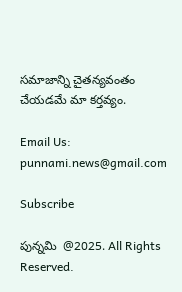సమాజాన్ని చైతన్యవంతం చేయడమే మా కర్తవ్యం.

Email Us: punnami.news@gmail.com

Subscribe

పున్నమి  @2025. All Rights Reserved.